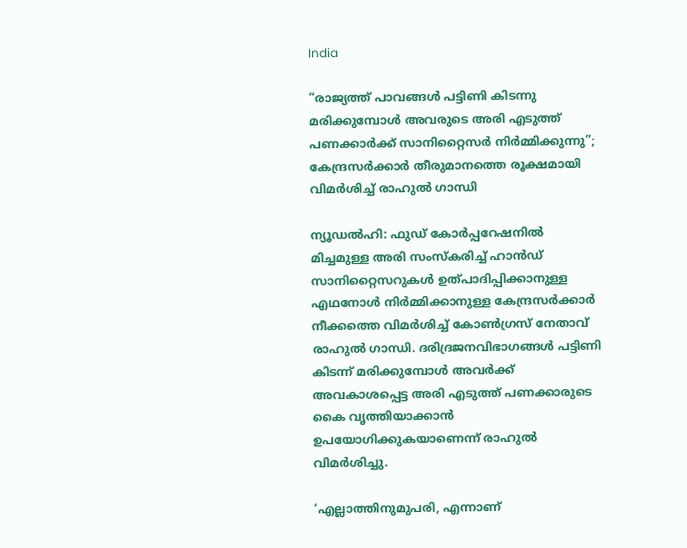India

“രാജ്യത്ത് പാവങ്ങള്‍ പട്ടിണി കിടന്നു മരിക്കുമ്പോള്‍ അവരുടെ അരി എടുത്ത് പണക്കാര്‍ക്ക് സാനിറ്റൈസര്‍ നിര്‍മ്മിക്കുന്നു”; കേന്ദ്രസര്‍ക്കാര്‍ തീരുമാനത്തെ രൂക്ഷമായി വിമര്‍ശിച്ച് രാഹുല്‍ ഗാന്ധി

ന്യൂഡല്‍ഹി: ഫുഡ് കോര്‍പ്പറേഷനില്‍ മിച്ചമുള്ള അരി സംസ്‌കരിച്ച് ഹാന്‍ഡ് സാനിറ്റൈസറുകള്‍ ഉത്പാദിപ്പിക്കാനുള്ള എഥനോള്‍ നിര്‍മ്മിക്കാനുള്ള കേന്ദ്രസര്‍ക്കാര്‍ നീക്കത്തെ വിമര്‍ശിച്ച് കോണ്‍ഗ്രസ് നേതാവ് രാഹുല്‍ ഗാന്ധി. ദരിദ്രജനവിഭാഗങ്ങള്‍ പട്ടിണി കിടന്ന് മരിക്കുമ്പോള്‍ അവര്‍ക്ക് അവകാശപ്പെട്ട അരി എടുത്ത് പണക്കാരുടെ കൈ വൃത്തിയാക്കാന്‍ ഉപയോഗിക്കുകയാണെന്ന് രാഹുല്‍ വിമര്‍ശിച്ചു.

‘എല്ലാത്തിനുമുപരി, എന്നാണ്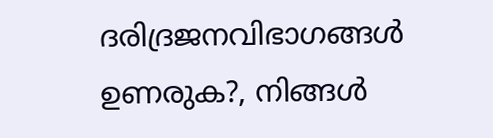ദരിദ്രജനവിഭാഗങ്ങള്‍ ഉണരുക?, നിങ്ങള്‍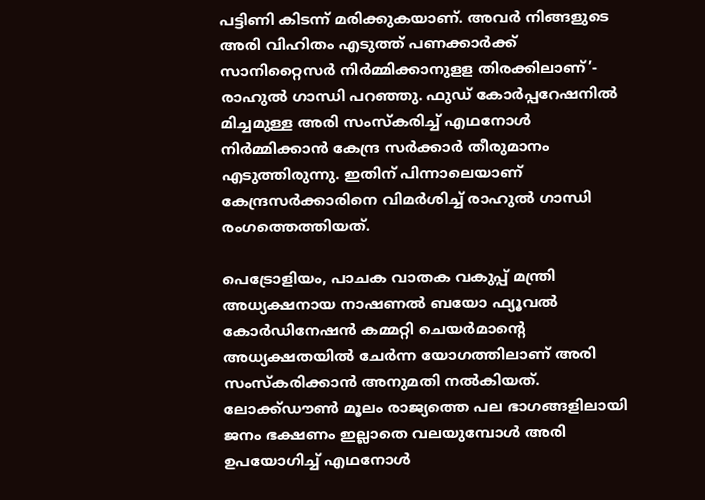പട്ടിണി കിടന്ന് മരിക്കുകയാണ്. അവര്‍ നിങ്ങളുടെ അരി വിഹിതം എടുത്ത് പണക്കാര്‍ക്ക് സാനിറ്റൈസര്‍ നിര്‍മ്മിക്കാനുളള തിരക്കിലാണ്’- രാഹുല്‍ ഗാന്ധി പറഞ്ഞു. ഫുഡ് കോര്‍പ്പറേഷനില്‍ മിച്ചമുള്ള അരി സംസ്‌കരിച്ച് എഥനോള്‍ നിര്‍മ്മിക്കാന്‍ കേന്ദ്ര സര്‍ക്കാര്‍ തീരുമാനം എടുത്തിരുന്നു. ഇതിന് പിന്നാലെയാണ് കേന്ദ്രസര്‍ക്കാരിനെ വിമര്‍ശിച്ച് രാഹുല്‍ ഗാന്ധി രംഗത്തെത്തിയത്.

പെട്രോളിയം, പാചക വാതക വകുപ്പ് മന്ത്രി അധ്യക്ഷനായ നാഷണല്‍ ബയോ ഫ്യൂവല്‍ കോര്‍ഡിനേഷന്‍ കമ്മറ്റി ചെയര്‍മാന്റെ അധ്യക്ഷതയില്‍ ചേര്‍ന്ന യോഗത്തിലാണ് അരി സംസ്‌കരിക്കാന്‍ അനുമതി നല്‍കിയത്. ലോക്ക്ഡൗണ്‍ മൂലം രാജ്യത്തെ പല ഭാഗങ്ങളിലായി ജനം ഭക്ഷണം ഇല്ലാതെ വലയുമ്പോള്‍ അരി ഉപയോഗിച്ച് എഥനോള്‍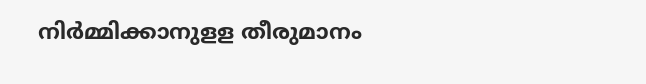നിര്‍മ്മിക്കാനുളള തീരുമാനം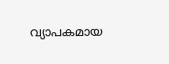വ്യാപകമായ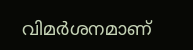വിമര്‍ശനമാണ്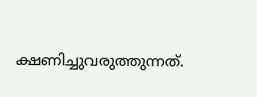ക്ഷണിച്ചുവരുത്തുന്നത്.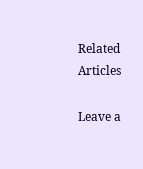Related Articles

Leave a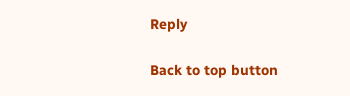Reply

Back to top button